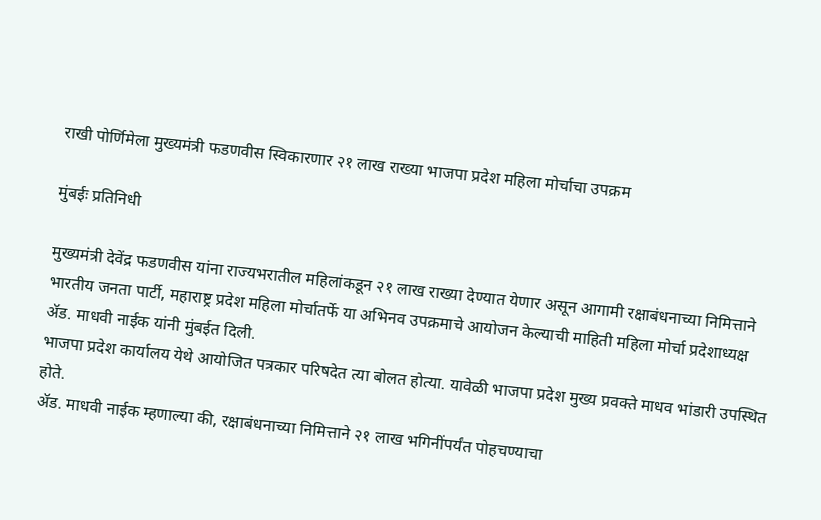राखी पोर्णिमेला मुख्यमंत्री फडणवीस स्विकारणार २१ लाख राख्या भाजपा प्रदेश महिला मोर्चाचा उपक्रम

मुंबईः प्रतिनिधी

मुख्यमंत्री देवेंद्र फडणवीस यांना राज्यभरातील महिलांकडून २१ लाख राख्या देण्यात येणार असून आगामी रक्षाबंधनाच्या निमित्ताने भारतीय जनता पार्टी, महाराष्ट्र प्रदेश महिला मोर्चातर्फे या अभिनव उपक्रमाचे आयोजन केल्याची माहिती महिला मोर्चा प्रदेशाध्यक्ष ॲड. माधवी नाईक यांनी मुंबईत दिली.
भाजपा प्रदेश कार्यालय येथे आयोजित पत्रकार परिषदेत त्या बोलत होत्या. यावेळी भाजपा प्रदेश मुख्य प्रवक्ते माधव भांडारी उपस्थित होते.
ॲड. माधवी नाईक म्हणाल्या की, रक्षाबंधनाच्या निमित्ताने २१ लाख भगिनींपर्यंत पोहचण्याचा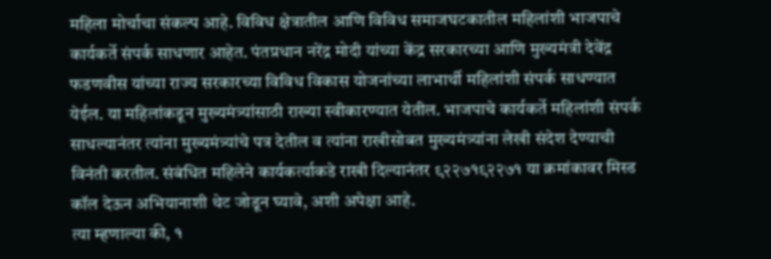महिला मोर्चाचा संकल्प आहे. विविध क्षेत्रातील आणि विविध समाजघटकातील महिलांशी भाजपाचे कार्यकर्ते संपर्क साधणार आहेत. पंतप्रधान नरेंद्र मोदी यांच्या केंद्र सरकारच्या आणि मुख्यमंत्री देवेंद्र फडणवीस यांच्या राज्य सरकारच्या विविध विकास योजनांच्या लाभार्थी महिलांशी संपर्क साधण्यात येईल. या महिलांकडून मुख्यमंत्र्यांसाठी राख्या स्वीकारण्यात येतील. भाजपाचे कार्यकर्ते महिलांशी संपर्क साधल्यानंतर त्यांना मुख्यमंत्र्यांचे पत्र देतील व त्यांना राखीसोबत मुख्यमंत्र्यांना लेखी संदेश देण्याची विनंती करतील. संबंधित महिलेने कार्यकर्त्याकडे राखी दिल्यानंतर ९२२७१९२२७१ या क्रमांकावर मिस्ड कॉल देऊन अभियानाशी थेट जोडून घ्यावे, अशी अपेक्षा आहे.
त्या म्हणाल्या की, १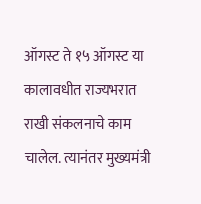ऑगस्ट ते १५ ऑगस्ट या कालावधीत राज्यभरात राखी संकलनाचे काम चालेल. त्यानंतर मुख्यमंत्री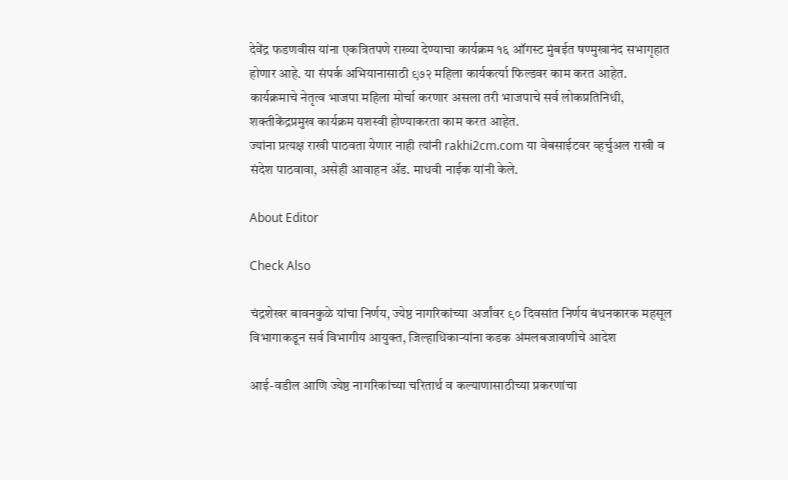देवेंद्र फडणवीस यांना एकत्रितपणे राख्या देण्याचा कार्यक्रम १६ ऑगस्ट मुंबईत षण्मुखानंद सभागृहात होणार आहे. या संपर्क अभियानासाठी ९७२ महिला कार्यकर्त्या फिल्डवर काम करत आहेत. कार्यक्रमाचे नेतृत्व भाजपा महिला मोर्चा करणार असला तरी भाजपाचे सर्व लोकप्रतिनिधी, शक्तीकेंद्रप्रमुख कार्यक्रम यशस्वी होण्याकरता काम करत आहेत.
ज्यांना प्रत्यक्ष राखी पाठवता येणार नाही त्यांनी rakhi2cm.com या वेबसाईटवर व्हर्चुअल राखी व संदेश पाठवावा, असेही आवाहन ॲड. माधवी नाईक यांनी केले.

About Editor

Check Also

चंद्रशेखर बावनकुळे यांचा निर्णय, ज्येष्ठ नागरिकांच्या अर्जांवर ९० दिवसांत निर्णय बंधनकारक महसूल विभागाकडून सर्व विभागीय आयुक्त, जिल्हाधिकाऱ्यांना कडक अंमलबजावणीचे आदेश

आई-वडील आणि ज्येष्ठ नागरिकांच्या चरितार्थ व कल्याणासाठीच्या प्रकरणांचा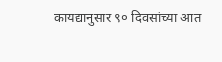कायद्यानुसार ९० दिवसांच्या आत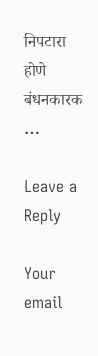निपटारा होणे बंधनकारक …

Leave a Reply

Your email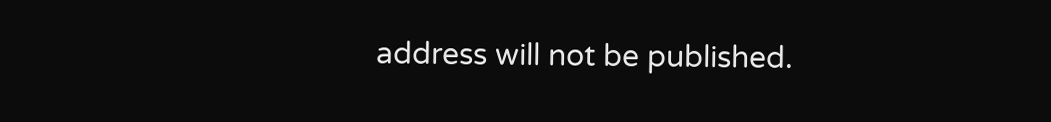address will not be published.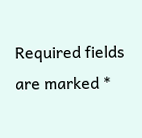Required fields are marked *